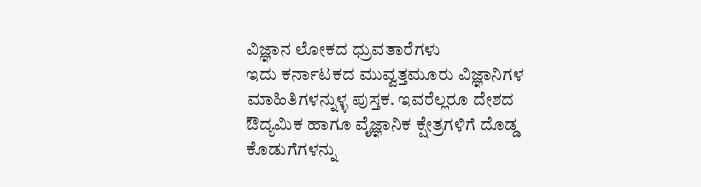ವಿಜ್ಞಾನ ಲೋಕದ ಧ್ರುವತಾರೆಗಳು
ಇದು ಕರ್ನಾಟಕದ ಮುವ್ವತ್ತಮೂರು ವಿಜ್ಞಾನಿಗಳ ಮಾಹಿತಿಗಳನ್ನುಳ್ಳ ಪುಸ್ತಕ. ಇವರೆಲ್ಲರೂ ದೇಶದ ಔದ್ಯಮಿಕ ಹಾಗೂ ವೈಜ್ಞಾನಿಕ ಕ್ಷೇತ್ರಗಳಿಗೆ ದೊಡ್ಡ ಕೊಡುಗೆಗಳನ್ನು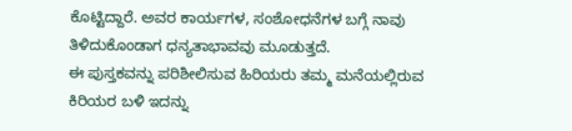ಕೊಟ್ಟಿದ್ದಾರೆ. ಅವರ ಕಾರ್ಯಗಳ, ಸಂಶೋಧನೆಗಳ ಬಗ್ಗೆ ನಾವು ತಿಳಿದುಕೊಂಡಾಗ ಧನ್ಯತಾಭಾವವು ಮೂಡುತ್ತದೆ.
ಈ ಪುಸ್ತಕವನ್ನು ಪರಿಶೀಲಿಸುವ ಹಿರಿಯರು ತಮ್ಮ ಮನೆಯಲ್ಲಿರುವ ಕಿರಿಯರ ಬಳಿ ಇದನ್ನು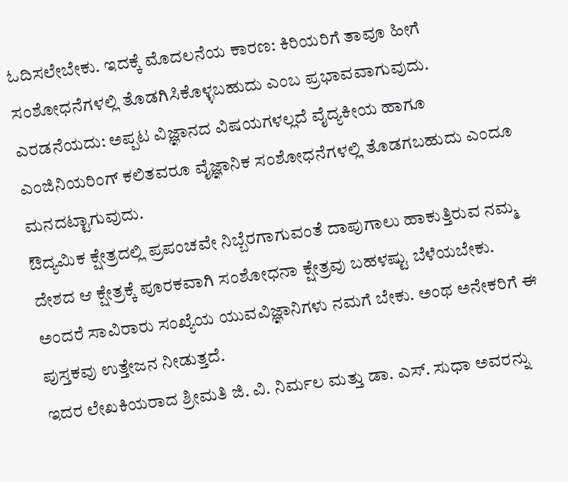ಓದಿಸಲೇಬೇಕು. ಇದಕ್ಕೆ ಮೊದಲನೆಯ ಕಾರಣ: ಕಿರಿಯರಿಗೆ ತಾವೂ ಹೀಗೆ ಸಂಶೋಧನೆಗಳಲ್ಲಿ ತೊಡಗಿಸಿಕೊಳ್ಳಬಹುದು ಎಂಬ ಪ್ರಭಾವವಾಗುವುದು. ಎರಡನೆಯದು: ಅಪ್ಪಟ ವಿಜ್ಞಾನದ ವಿಷಯಗಳಲ್ಲದೆ ವೈದ್ಯಕೀಯ ಹಾಗೂ ಎಂಜಿನಿಯರಿಂಗ್ ಕಲಿತವರೂ ವೈಜ್ಞಾನಿಕ ಸಂಶೋಧನೆಗಳಲ್ಲಿ ತೊಡಗಬಹುದು ಎಂದೂ ಮನದಟ್ಟಾಗುವುದು.
ಔದ್ಯಮಿಕ ಕ್ಷೇತ್ರದಲ್ಲಿ ಪ್ರಪಂಚವೇ ನಿಬ್ಬೆರಗಾಗುವಂತೆ ದಾಪುಗಾಲು ಹಾಕುತ್ತಿರುವ ನಮ್ಮ ದೇಶದ ಆ ಕ್ಷೇತ್ರಕ್ಕೆ ಪೂರಕವಾಗಿ ಸಂಶೋಧನಾ ಕ್ಷೇತ್ರವು ಬಹಳಷ್ಟು ಬೆಳೆಯಬೇಕು. ಅಂದರೆ ಸಾವಿರಾರು ಸಂಖ್ಯೆಯ ಯುವವಿಜ್ಞಾನಿಗಳು ನಮಗೆ ಬೇಕು. ಅಂಥ ಅನೇಕರಿಗೆ ಈ ಪುಸ್ತಕವು ಉತ್ತೇಜನ ನೀಡುತ್ತದೆ.
ಇದರ ಲೇಖಕಿಯರಾದ ಶ್ರೀಮತಿ ಜಿ. ವಿ. ನಿರ್ಮಲ ಮತ್ತು ಡಾ. ಎಸ್. ಸುಧಾ ಅವರನ್ನು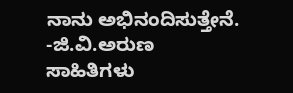ನಾನು ಅಭಿನಂದಿಸುತ್ತೇನೆ.
-ಜಿ.ವಿ.ಅರುಣ
ಸಾಹಿತಿಗಳು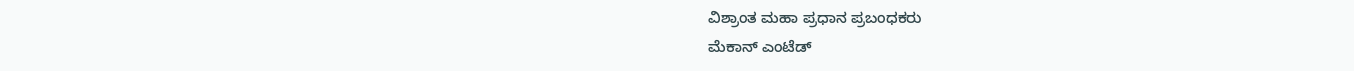ವಿಶ್ರಾಂತ ಮಹಾ ಪ್ರಧಾನ ಪ್ರಬಂಧಕರು
ಮೆಕಾನ್ ಎಂಟೆಡ್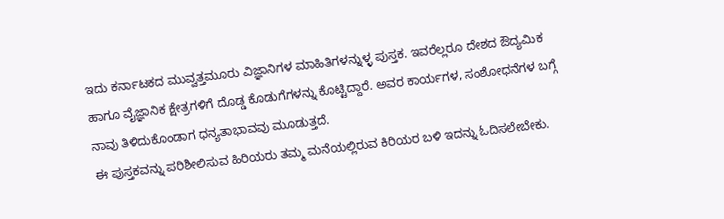ಇದು ಕರ್ನಾಟಕದ ಮುವ್ವತ್ತಮೂರು ವಿಜ್ಞಾನಿಗಳ ಮಾಹಿತಿಗಳನ್ನುಳ್ಳ ಪುಸ್ತಕ. ಇವರೆಲ್ಲರೂ ದೇಶದ ಔದ್ಯಮಿಕ ಹಾಗೂ ವೈಜ್ಞಾನಿಕ ಕ್ಷೇತ್ರಗಳಿಗೆ ದೊಡ್ಡ ಕೊಡುಗೆಗಳನ್ನು ಕೊಟ್ಟಿದ್ದಾರೆ. ಅವರ ಕಾರ್ಯಗಳ, ಸಂಶೋಧನೆಗಳ ಬಗ್ಗೆ ನಾವು ತಿಳಿದುಕೊಂಡಾಗ ಧನ್ಯತಾಭಾವವು ಮೂಡುತ್ತದೆ.
ಈ ಪುಸ್ತಕವನ್ನು ಪರಿಶೀಲಿಸುವ ಹಿರಿಯರು ತಮ್ಮ ಮನೆಯಲ್ಲಿರುವ ಕಿರಿಯರ ಬಳಿ ಇದನ್ನು ಓದಿಸಲೇಬೇಕು.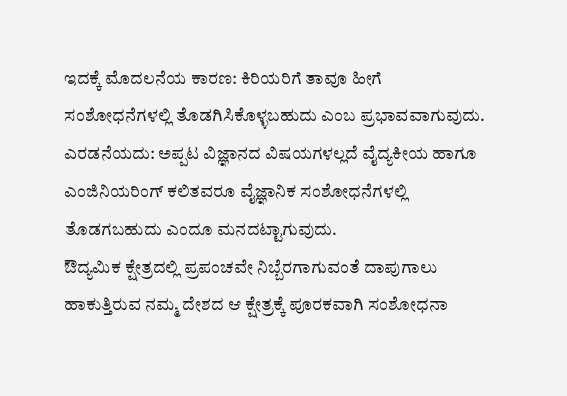ಇದಕ್ಕೆ ಮೊದಲನೆಯ ಕಾರಣ: ಕಿರಿಯರಿಗೆ ತಾವೂ ಹೀಗೆ ಸಂಶೋಧನೆಗಳಲ್ಲಿ ತೊಡಗಿಸಿಕೊಳ್ಳಬಹುದು ಎಂಬ ಪ್ರಭಾವವಾಗುವುದು. ಎರಡನೆಯದು: ಅಪ್ಪಟ ವಿಜ್ಞಾನದ ವಿಷಯಗಳಲ್ಲದೆ ವೈದ್ಯಕೀಯ ಹಾಗೂ ಎಂಜಿನಿಯರಿಂಗ್ ಕಲಿತವರೂ ವೈಜ್ಞಾನಿಕ ಸಂಶೋಧನೆಗಳಲ್ಲಿ ತೊಡಗಬಹುದು ಎಂದೂ ಮನದಟ್ಟಾಗುವುದು.
ಔದ್ಯಮಿಕ ಕ್ಷೇತ್ರದಲ್ಲಿ ಪ್ರಪಂಚವೇ ನಿಬ್ಬೆರಗಾಗುವಂತೆ ದಾಪುಗಾಲು ಹಾಕುತ್ತಿರುವ ನಮ್ಮ ದೇಶದ ಆ ಕ್ಷೇತ್ರಕ್ಕೆ ಪೂರಕವಾಗಿ ಸಂಶೋಧನಾ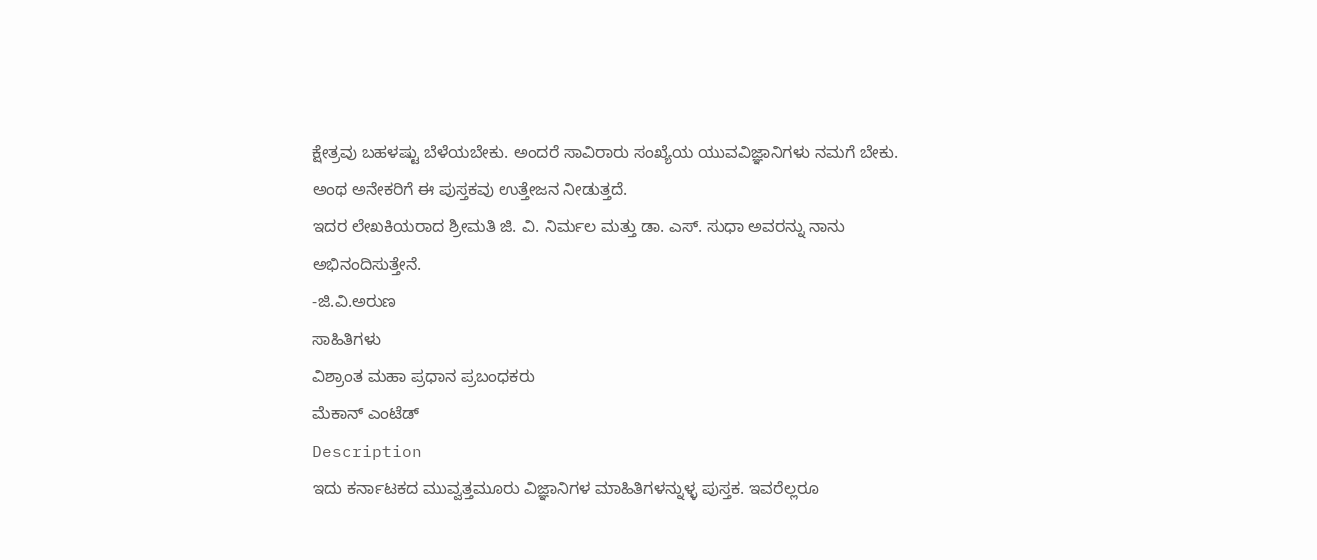ಕ್ಷೇತ್ರವು ಬಹಳಷ್ಟು ಬೆಳೆಯಬೇಕು. ಅಂದರೆ ಸಾವಿರಾರು ಸಂಖ್ಯೆಯ ಯುವವಿಜ್ಞಾನಿಗಳು ನಮಗೆ ಬೇಕು. ಅಂಥ ಅನೇಕರಿಗೆ ಈ ಪುಸ್ತಕವು ಉತ್ತೇಜನ ನೀಡುತ್ತದೆ.
ಇದರ ಲೇಖಕಿಯರಾದ ಶ್ರೀಮತಿ ಜಿ. ವಿ. ನಿರ್ಮಲ ಮತ್ತು ಡಾ. ಎಸ್. ಸುಧಾ ಅವರನ್ನು ನಾನು ಅಭಿನಂದಿಸುತ್ತೇನೆ.
-ಜಿ.ವಿ.ಅರುಣ
ಸಾಹಿತಿಗಳು
ವಿಶ್ರಾಂತ ಮಹಾ ಪ್ರಧಾನ ಪ್ರಬಂಧಕರು
ಮೆಕಾನ್ ಎಂಟೆಡ್
Description
ಇದು ಕರ್ನಾಟಕದ ಮುವ್ವತ್ತಮೂರು ವಿಜ್ಞಾನಿಗಳ ಮಾಹಿತಿಗಳನ್ನುಳ್ಳ ಪುಸ್ತಕ. ಇವರೆಲ್ಲರೂ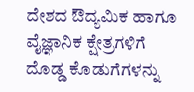ದೇಶದ ಔದ್ಯಮಿಕ ಹಾಗೂ ವೈಜ್ಞಾನಿಕ ಕ್ಷೇತ್ರಗಳಿಗೆ ದೊಡ್ಡ ಕೊಡುಗೆಗಳನ್ನು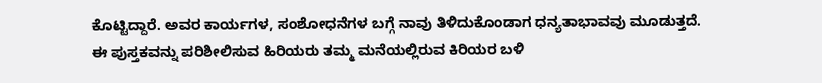ಕೊಟ್ಟಿದ್ದಾರೆ. ಅವರ ಕಾರ್ಯಗಳ, ಸಂಶೋಧನೆಗಳ ಬಗ್ಗೆ ನಾವು ತಿಳಿದುಕೊಂಡಾಗ ಧನ್ಯತಾಭಾವವು ಮೂಡುತ್ತದೆ.
ಈ ಪುಸ್ತಕವನ್ನು ಪರಿಶೀಲಿಸುವ ಹಿರಿಯರು ತಮ್ಮ ಮನೆಯಲ್ಲಿರುವ ಕಿರಿಯರ ಬಳಿ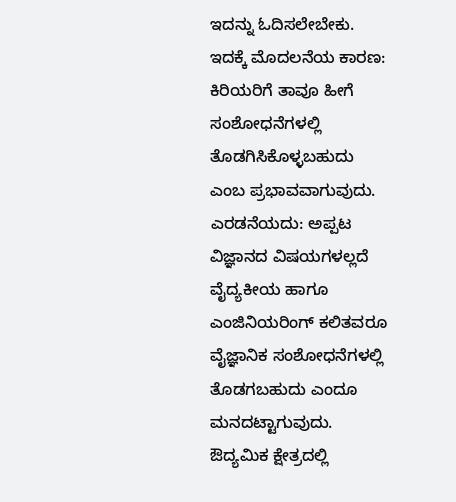ಇದನ್ನು ಓದಿಸಲೇಬೇಕು. ಇದಕ್ಕೆ ಮೊದಲನೆಯ ಕಾರಣ: ಕಿರಿಯರಿಗೆ ತಾವೂ ಹೀಗೆ ಸಂಶೋಧನೆಗಳಲ್ಲಿ ತೊಡಗಿಸಿಕೊಳ್ಳಬಹುದು ಎಂಬ ಪ್ರಭಾವವಾಗುವುದು. ಎರಡನೆಯದು: ಅಪ್ಪಟ ವಿಜ್ಞಾನದ ವಿಷಯಗಳಲ್ಲದೆ ವೈದ್ಯಕೀಯ ಹಾಗೂ ಎಂಜಿನಿಯರಿಂಗ್ ಕಲಿತವರೂ ವೈಜ್ಞಾನಿಕ ಸಂಶೋಧನೆಗಳಲ್ಲಿ ತೊಡಗಬಹುದು ಎಂದೂ ಮನದಟ್ಟಾಗುವುದು.
ಔದ್ಯಮಿಕ ಕ್ಷೇತ್ರದಲ್ಲಿ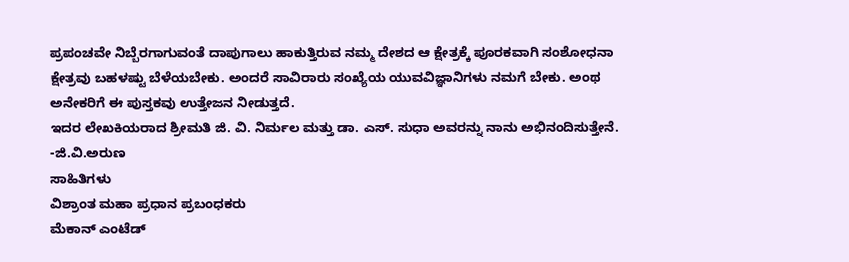ಪ್ರಪಂಚವೇ ನಿಬ್ಬೆರಗಾಗುವಂತೆ ದಾಪುಗಾಲು ಹಾಕುತ್ತಿರುವ ನಮ್ಮ ದೇಶದ ಆ ಕ್ಷೇತ್ರಕ್ಕೆ ಪೂರಕವಾಗಿ ಸಂಶೋಧನಾ ಕ್ಷೇತ್ರವು ಬಹಳಷ್ಟು ಬೆಳೆಯಬೇಕು. ಅಂದರೆ ಸಾವಿರಾರು ಸಂಖ್ಯೆಯ ಯುವವಿಜ್ಞಾನಿಗಳು ನಮಗೆ ಬೇಕು. ಅಂಥ ಅನೇಕರಿಗೆ ಈ ಪುಸ್ತಕವು ಉತ್ತೇಜನ ನೀಡುತ್ತದೆ.
ಇದರ ಲೇಖಕಿಯರಾದ ಶ್ರೀಮತಿ ಜಿ. ವಿ. ನಿರ್ಮಲ ಮತ್ತು ಡಾ. ಎಸ್. ಸುಧಾ ಅವರನ್ನು ನಾನು ಅಭಿನಂದಿಸುತ್ತೇನೆ.
-ಜಿ.ವಿ.ಅರುಣ
ಸಾಹಿತಿಗಳು
ವಿಶ್ರಾಂತ ಮಹಾ ಪ್ರಧಾನ ಪ್ರಬಂಧಕರು
ಮೆಕಾನ್ ಎಂಟೆಡ್